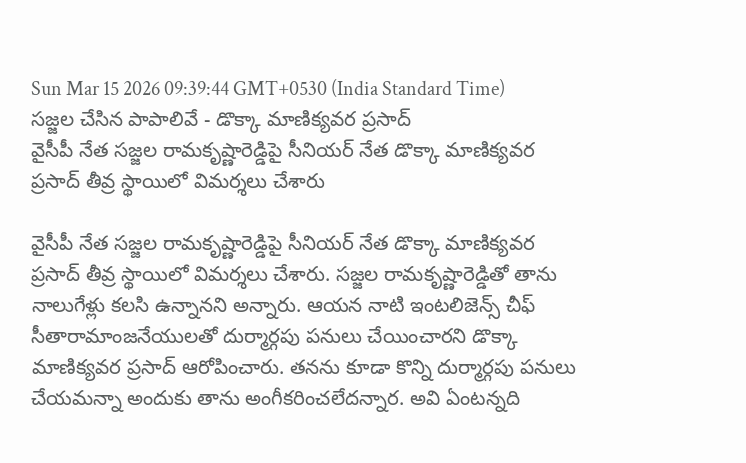Sun Mar 15 2026 09:39:44 GMT+0530 (India Standard Time)
సజ్జల చేసిన పాపాలివే - డొక్కా మాణిక్యవర ప్రసాద్
వైసీపీ నేత సజ్జల రామకృష్ణారెడ్డిపై సీనియర్ నేత డొక్కా మాణిక్యవర ప్రసాద్ తీవ్ర స్థాయిలో విమర్శలు చేశారు

వైసీపీ నేత సజ్జల రామకృష్ణారెడ్డిపై సీనియర్ నేత డొక్కా మాణిక్యవర ప్రసాద్ తీవ్ర స్థాయిలో విమర్శలు చేశారు. సజ్జల రామకృష్ణారెడ్డితో తాను నాలుగేళ్లు కలసి ఉన్నానని అన్నారు. ఆయన నాటి ఇంటలిజెన్స్ చీఫ్ సీతారామాంజనేయులతో దుర్మార్గపు పనులు చేయించారని డొక్కా మాణిక్యవర ప్రసాద్ ఆరోపించారు. తనను కూడా కొన్ని దుర్మార్గపు పనులు చేయమన్నా అందుకు తాను అంగీకరించలేదన్నార. అవి ఏంటన్నది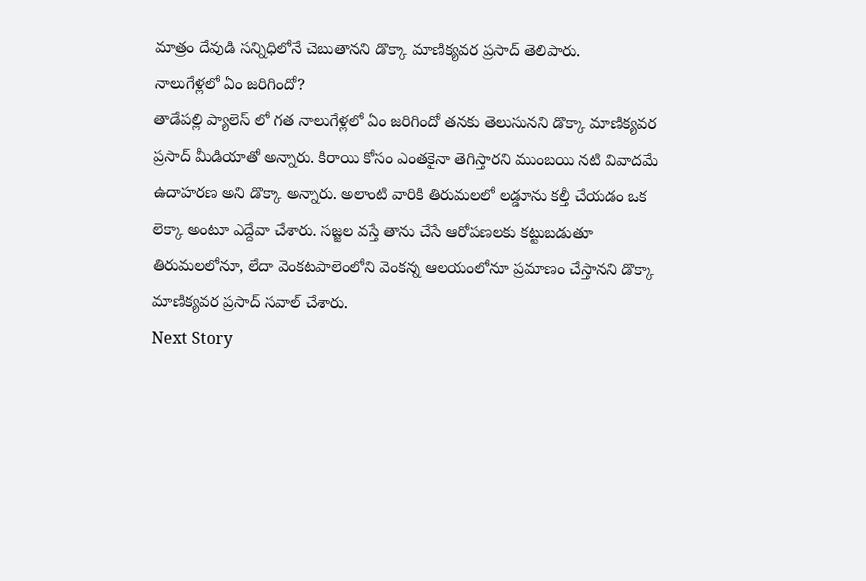మాత్రం దేవుడి సన్నిధిలోనే చెబుతానని డొక్కా మాణిక్యవర ప్రసాద్ తెలిపారు.
నాలుగేళ్లలో ఏం జరిగిందో?
తాడేపల్లి ప్యాలెస్ లో గత నాలుగేళ్లలో ఏం జరిగిందో తనకు తెలుసునని డొక్కా మాణిక్యవర ప్రసాద్ మీడియాతో అన్నారు. కిరాయి కోసం ఎంతకైనా తెగిస్తారని ముంబయి నటి వివాదమే ఉదాహరణ అని డొక్కా అన్నారు. అలాంటి వారికి తిరుమలలో లడ్డూను కల్తీ చేయడం ఒక లెక్కా అంటూ ఎద్దేవా చేశారు. సజ్జల వస్తే తాను చేసే ఆరోపణలకు కట్టుబడుతూ తిరుమలలోనూ, లేదా వెంకటపాలెంలోని వెంకన్న ఆలయంలోనూ ప్రమాణం చేస్తానని డొక్కా మాణిక్యవర ప్రసాద్ సవాల్ చేశారు.
Next Story